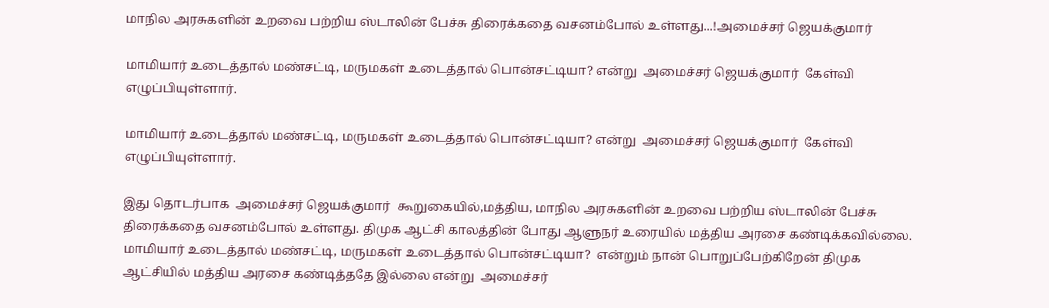மாநில அரசுகளின் உறவை பற்றிய ஸ்டாலின் பேச்சு திரைக்கதை வசனம்போல் உள்ளது...!அமைச்சர் ஜெயக்குமார்

மாமியார் உடைத்தால் மண்சட்டி, மருமகள் உடைத்தால் பொன்சட்டியா? என்று  அமைச்சர் ஜெயக்குமார்  கேள்வி எழுப்பியுள்ளார்.

மாமியார் உடைத்தால் மண்சட்டி, மருமகள் உடைத்தால் பொன்சட்டியா? என்று  அமைச்சர் ஜெயக்குமார்  கேள்வி எழுப்பியுள்ளார்.

இது தொடர்பாக  அமைச்சர் ஜெயக்குமார்  கூறுகையில்,மத்திய, மாநில அரசுகளின் உறவை பற்றிய ஸ்டாலின் பேச்சு திரைக்கதை வசனம்போல் உள்ளது. திமுக ஆட்சி காலத்தின் போது ஆளுநர் உரையில் மத்திய அரசை கண்டிக்கவில்லை. மாமியார் உடைத்தால் மண்சட்டி, மருமகள் உடைத்தால் பொன்சட்டியா?  என்றும் நான் பொறுப்பேற்கிறேன் திமுக ஆட்சியில் மத்திய அரசை கண்டித்ததே இல்லை என்று  அமைச்சர்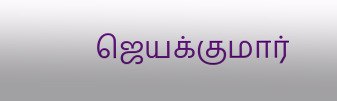ஜெயக்குமார்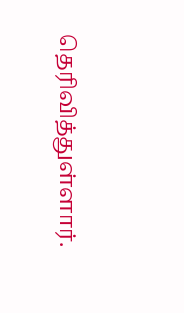தெரிவித்துள்ளார்.